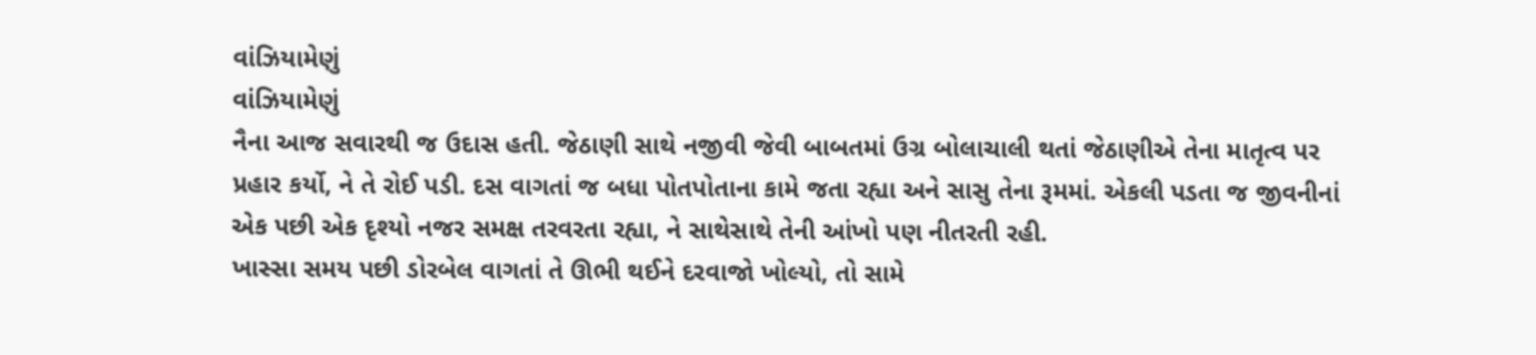વાંઝિયામેણું
વાંઝિયામેણું
નૈના આજ સવારથી જ ઉદાસ હતી. જેઠાણી સાથે નજીવી જેવી બાબતમાં ઉગ્ર બોલાચાલી થતાં જેઠાણીએ તેના માતૃત્વ પર પ્રહાર કર્યો, ને તે રોઈ પડી. દસ વાગતાં જ બધા પોતપોતાના કામે જતા રહ્યા અને સાસુ તેના રૂમમાં. એકલી પડતા જ જીવનીનાં એક પછી એક દૃશ્યો નજર સમક્ષ તરવરતા રહ્યા, ને સાથેસાથે તેની આંખો પણ નીતરતી રહી.
ખાસ્સા સમય પછી ડોરબેલ વાગતાં તે ઊભી થઈને દરવાજો ખોલ્યો, તો સામે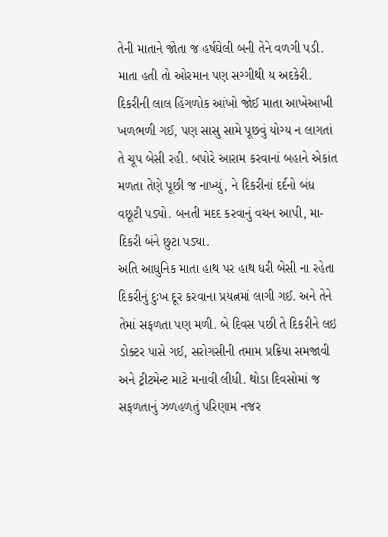તેની માતાને જોતા જ હર્ષઘેલી બની તેને વળગી પડી. માતા હતી તો ઓરમાન પણ સગ્ગીથી ય અદકેરી. દિકરીની લાલ હિંગળોક આંખો જોઈ માતા આખેઆખી ખળભળી ગઈ, પણ સાસુ સામે પૂછવું યોગ્ય ન લાગતાં તે ચૂપ બેસી રહી. બપોરે આરામ કરવાનાં બહાને એકાંત મળતા તેણે પૂછી જ નાખ્યું, ને દિકરીનાં દર્દનો બંધ વછૂટી પડ્યો. બનતી મદદ કરવાનું વચન આપી, મા-દિકરી બંને છુટા પડ્યા.
અતિ આધુનિક માતા હાથ પર હાથ ધરી બેસી ના રહેતા દિકરીનું દુઃખ દૂર કરવાના પ્રયત્નમાં લાગી ગઈ. અને તેને તેમાં સફળતા પણ મળી. બે દિવસ પછી તે દિકરીને લઇ ડોક્ટર પાસે ગઈ, સરોગસીની તમામ પ્રક્રિયા સમજાવી અને ટ્રીટમેન્ટ માટે મનાવી લીધી. થોડા દિવસોમાં જ સફળતાનું ઝળહળતું પરિણામ નજર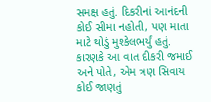સમક્ષ હતું. દિકરીનાં આનંદની કોઈ સીમા નહોતી, પણ માતા માટે થોડું મુશ્કેલભર્યું હતું. કારણકે આ વાત દીકરી જમાઈ અને પોતે, એમ ત્રણ સિવાય કોઈ જાણતું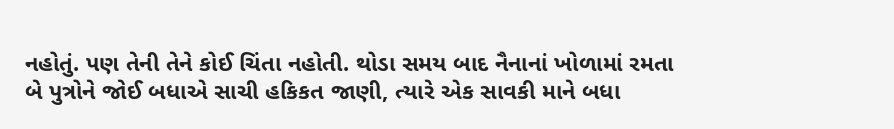નહોતું. પણ તેની તેને કોઈ ચિંતા નહોતી. થોડા સમય બાદ નૈનાનાં ખોળામાં રમતા બે પુત્રોને જોઈ બધાએ સાચી હકિકત જાણી, ત્યારે એક સાવકી માને બધા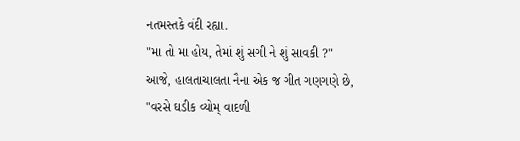નતમસ્તકે વંદી રહ્યા.
"મા તો મા હોય, તેમાં શું સગી ને શું સાવકી ?"
આજે, હાલતાચાલતા નૈના એક જ ગીત ગણગણે છે,
"વરસે ઘડીક વ્યોમ્ વાદળી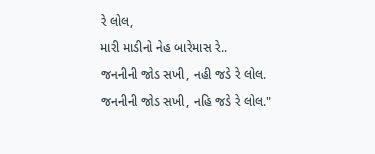રે લોલ,
મારી માડીનો નેહ બારેમાસ રે..
જનનીની જોડ સખી, નહી જડે રે લોલ.
જનનીની જોડ સખી, નહિ જડે રે લોલ."